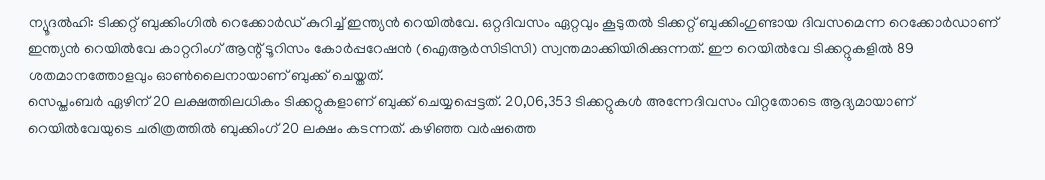ന്യൂദൽഹി: ടിക്കറ്റ് ബുക്കിംഗിൽ റെക്കോർഡ് കുറിച്ച് ഇന്ത്യൻ റെയിൽവേ. ഒറ്റദിവസം ഏറ്റവും കൂടുതൽ ടിക്കറ്റ് ബുക്കിംഗുണ്ടായ ദിവസമെന്ന റെക്കോർഡാണ് ഇന്ത്യൻ റെയിൽവേ കാറ്ററിംഗ് ആന്റ് ടൂറിസം കോർപ്പറേഷൻ (ഐആർസിടിസി) സ്വന്തമാക്കിയിരിക്കുന്നത്. ഈ റെയിൽവേ ടിക്കറ്റുകളിൽ 89 ശതമാനത്തോളവും ഓൺലൈനായാണ് ബുക്ക് ചെയ്തത്.
സെപ്തംബർ ഏഴിന് 20 ലക്ഷത്തിലധികം ടിക്കറ്റുകളാണ് ബുക്ക് ചെയ്യപ്പെട്ടത്. 20,06,353 ടിക്കറ്റുകൾ അന്നേദിവസം വിറ്റതോടെ ആദ്യമായാണ് റെയിൽവേയുടെ ചരിത്രത്തിൽ ബുക്കിംഗ് 20 ലക്ഷം കടന്നത്. കഴിഞ്ഞ വർഷത്തെ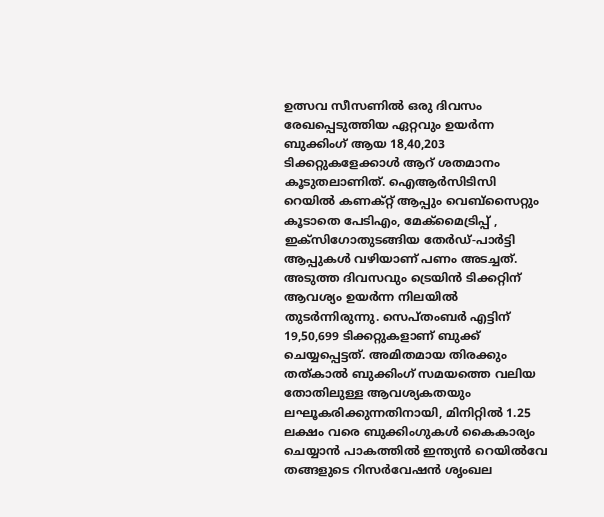ഉത്സവ സീസണിൽ ഒരു ദിവസം രേഖപ്പെടുത്തിയ ഏറ്റവും ഉയർന്ന ബുക്കിംഗ് ആയ 18,40,203 ടിക്കറ്റുകളേക്കാൾ ആറ് ശതമാനം കൂടുതലാണിത്. ഐആർസിടിസി റെയിൽ കണക്റ്റ് ആപ്പും വെബ്സൈറ്റും കൂടാതെ പേടിഎം, മേക്മൈട്രിപ്പ് , ഇക്സിഗോതുടങ്ങിയ തേർഡ്-പാർട്ടി ആപ്പുകൾ വഴിയാണ് പണം അടച്ചത്.
അടുത്ത ദിവസവും ട്രെയിൻ ടിക്കറ്റിന് ആവശ്യം ഉയർന്ന നിലയിൽ തുടർന്നിരുന്നു. സെപ്തംബർ എട്ടിന് 19,50,699 ടിക്കറ്റുകളാണ് ബുക്ക് ചെയ്യപ്പെട്ടത്. അമിതമായ തിരക്കും തത്കാൽ ബുക്കിംഗ് സമയത്തെ വലിയ തോതിലുള്ള ആവശ്യകതയും ലഘൂകരിക്കുന്നതിനായി, മിനിറ്റിൽ 1.25 ലക്ഷം വരെ ബുക്കിംഗുകൾ കൈകാര്യം ചെയ്യാൻ പാകത്തിൽ ഇന്ത്യൻ റെയിൽവേ തങ്ങളുടെ റിസർവേഷൻ ശൃംഖല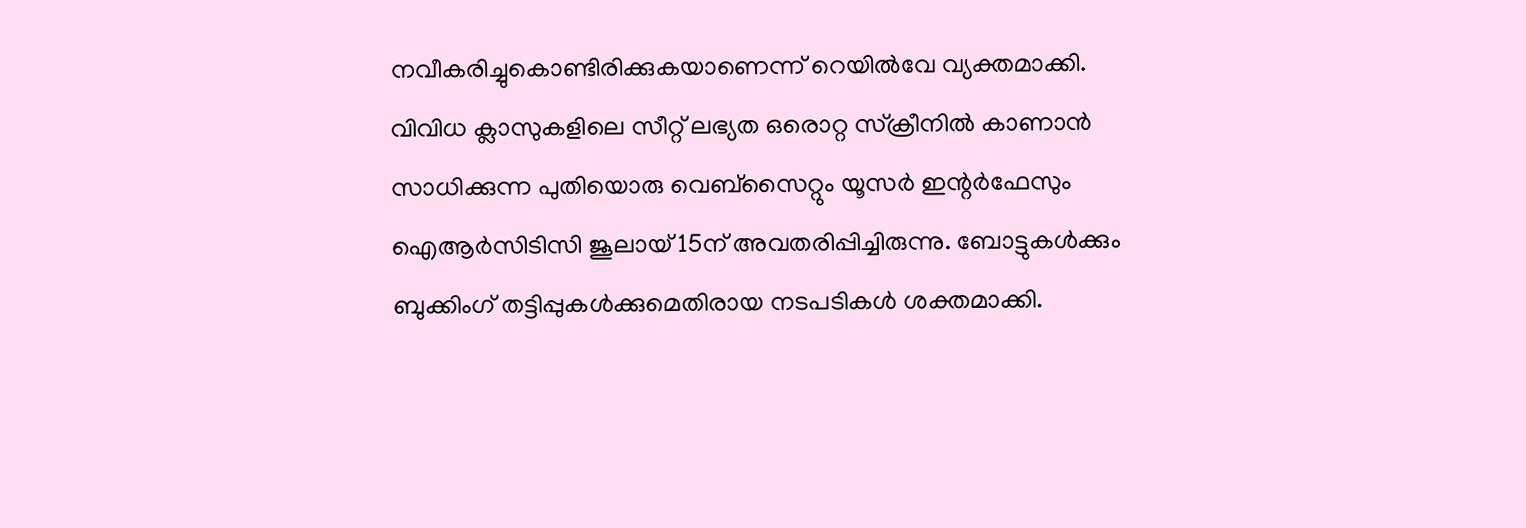നവീകരിച്ചുകൊണ്ടിരിക്കുകയാണെന്ന് റെയിൽവേ വ്യക്തമാക്കി.
വിവിധ ക്ലാസുകളിലെ സീറ്റ് ലഭ്യത ഒരൊറ്റ സ്ക്രീനിൽ കാണാൻ സാധിക്കുന്ന പുതിയൊരു വെബ്സൈറ്റും യൂസർ ഇന്റർഫേസും ഐആർസിടിസി ജൂലായ് 15ന് അവതരിപ്പിച്ചിരുന്നു. ബോട്ടുകൾക്കും ബുക്കിംഗ് തട്ടിപ്പുകൾക്കുമെതിരായ നടപടികൾ ശക്തമാക്കി.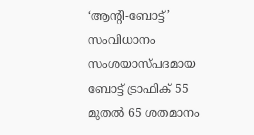‘ആന്റി-ബോട്ട്’ സംവിധാനം സംശയാസ്പദമായ ബോട്ട് ട്രാഫിക് 55 മുതൽ 65 ശതമാനം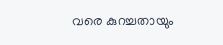വരെ കുറച്ചതായും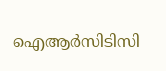ഐആർസിടിസി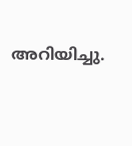അറിയിച്ചു.